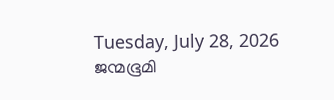Tuesday, July 28, 2026
ജന്മഭൂമി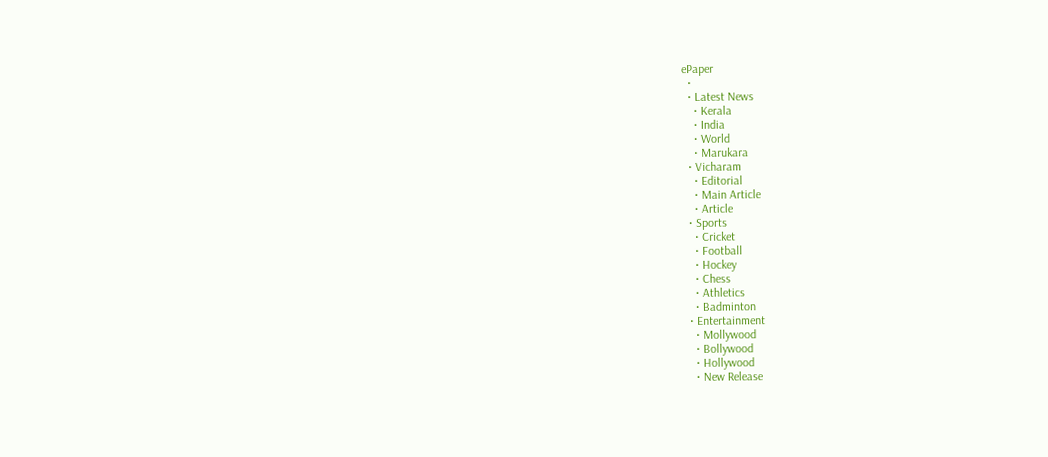ePaper
  •
  • Latest News
    • Kerala
    • India
    • World
    • Marukara
  • Vicharam
    • Editorial
    • Main Article
    • Article
  • Sports
    • Cricket
    • Football
    • Hockey
    • Chess
    • Athletics
    • Badminton
  • Entertainment
    • Mollywood
    • Bollywood
    • Hollywood
    • New Release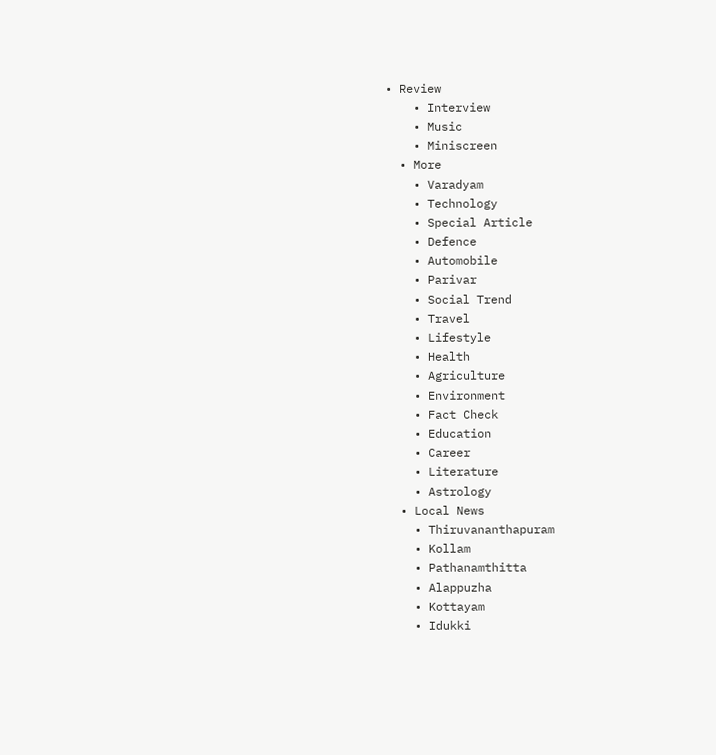• Review
    • Interview
    • Music
    • Miniscreen
  • More
    • Varadyam
    • Technology
    • Special Article
    • Defence
    • Automobile
    • Parivar
    • Social Trend
    • Travel
    • Lifestyle
    • Health
    • Agriculture
    • Environment
    • Fact Check
    • Education
    • Career
    • Literature
    • Astrology
  • Local News
    • Thiruvananthapuram
    • Kollam
    • Pathanamthitta
    • Alappuzha
    • Kottayam
    • Idukki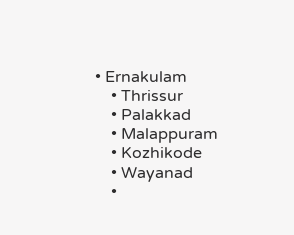• Ernakulam
    • Thrissur
    • Palakkad
    • Malappuram
    • Kozhikode
    • Wayanad
    •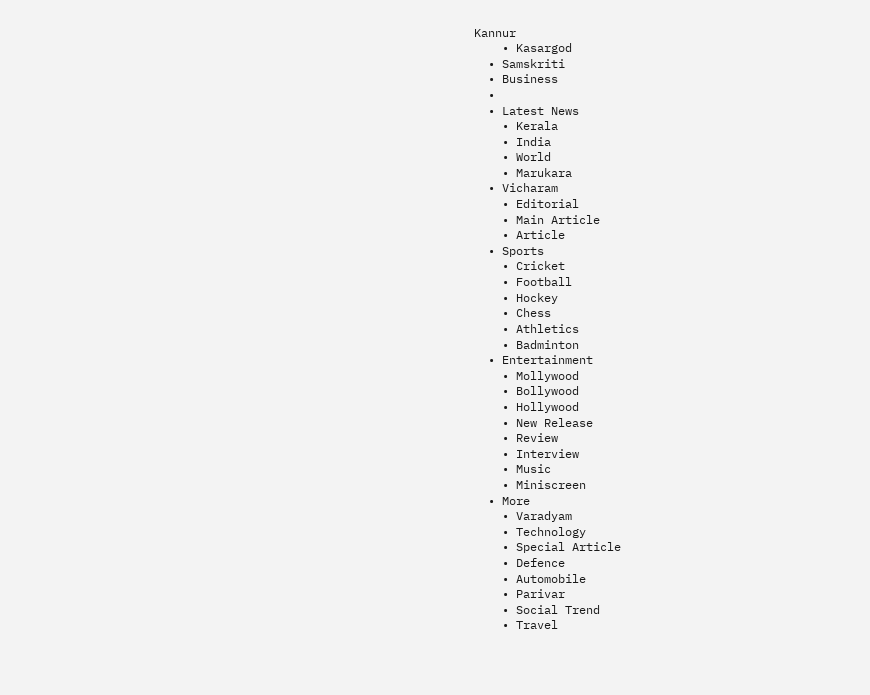Kannur
    • Kasargod
  • Samskriti
  • Business
  •
  • Latest News
    • Kerala
    • India
    • World
    • Marukara
  • Vicharam
    • Editorial
    • Main Article
    • Article
  • Sports
    • Cricket
    • Football
    • Hockey
    • Chess
    • Athletics
    • Badminton
  • Entertainment
    • Mollywood
    • Bollywood
    • Hollywood
    • New Release
    • Review
    • Interview
    • Music
    • Miniscreen
  • More
    • Varadyam
    • Technology
    • Special Article
    • Defence
    • Automobile
    • Parivar
    • Social Trend
    • Travel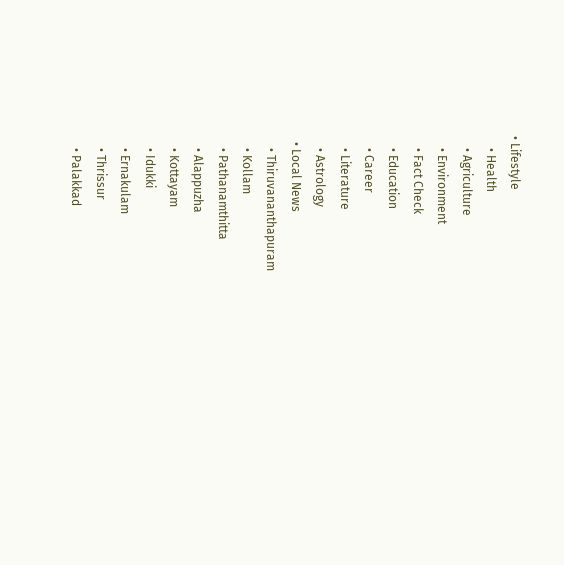• Lifestyle
    • Health
    • Agriculture
    • Environment
    • Fact Check
    • Education
    • Career
    • Literature
    • Astrology
  • Local News
    • Thiruvananthapuram
    • Kollam
    • Pathanamthitta
    • Alappuzha
    • Kottayam
    • Idukki
    • Ernakulam
    • Thrissur
    • Palakkad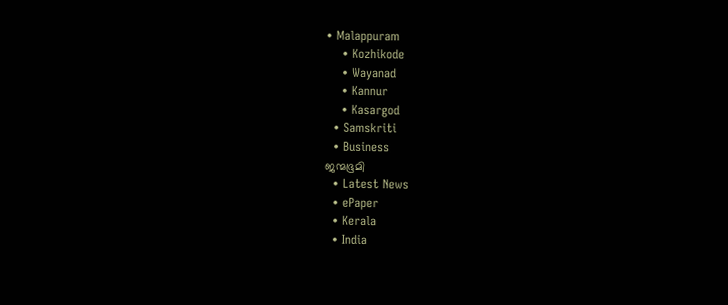• Malappuram
    • Kozhikode
    • Wayanad
    • Kannur
    • Kasargod
  • Samskriti
  • Business
ജന്മഭൂമി
  • Latest News
  • ePaper
  • Kerala
  • India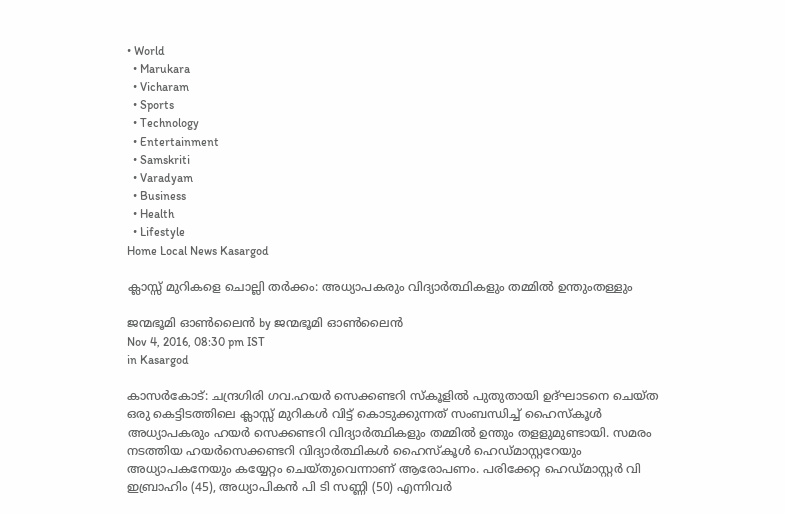• World
  • Marukara
  • Vicharam
  • Sports
  • Technology
  • Entertainment
  • Samskriti
  • Varadyam
  • Business
  • Health
  • Lifestyle
Home Local News Kasargod

ക്ലാസ്സ് മുറികളെ ചൊല്ലി തര്‍ക്കം: അധ്യാപകരും വിദ്യാര്‍ത്ഥികളും തമ്മില്‍ ഉന്തുംതള്ളും

ജന്മഭൂമി ഓണ്‍ലൈന്‍ by ജന്മഭൂമി ഓണ്‍ലൈന്‍
Nov 4, 2016, 08:30 pm IST
in Kasargod

കാസര്‍കോട്: ചന്ദ്രഗിരി ഗവ.ഹയര്‍ സെക്കണ്ടറി സ്‌കൂളില്‍ പുതുതായി ഉദ്ഘാടനെ ചെയ്ത ഒരു കെട്ടിടത്തിലെ ക്ലാസ്സ് മുറികള്‍ വിട്ട് കൊടുക്കുന്നത് സംബന്ധിച്ച് ഹൈസ്‌കൂള്‍ അധ്യാപകരും ഹയര്‍ സെക്കണ്ടറി വിദ്യാര്‍ത്ഥികളും തമ്മില്‍ ഉന്തും തളളുമുണ്ടായി. സമരം നടത്തിയ ഹയര്‍സെക്കണ്ടറി വിദ്യാര്‍ത്ഥികള്‍ ഹൈസ്‌കൂള്‍ ഹെഡ്മാസ്റ്ററേയും അധ്യാപകനേയും കയ്യേറ്റം ചെയ്തുവെന്നാണ് ആരോപണം. പരിക്കേറ്റ ഹെഡ്മാസ്റ്റര്‍ വി ഇബ്രാഹിം (45), അധ്യാപികന്‍ പി ടി സണ്ണി (50) എന്നിവര്‍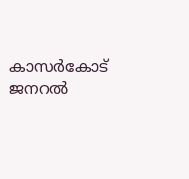കാസര്‍കോട് ജനറല്‍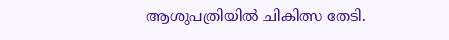ആശുപത്രിയില്‍ ചികിത്സ തേടി.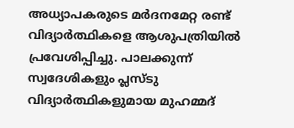അധ്യാപകരുടെ മര്‍ദനമേറ്റ രണ്ട് വിദ്യാര്‍ത്ഥികളെ ആശുപത്രിയില്‍ പ്രവേശിപ്പിച്ചു. പാലക്കുന്ന് സ്വദേശികളും പ്ലസ്ടു വിദ്യാര്‍ത്ഥികളുമായ മുഹമ്മദ്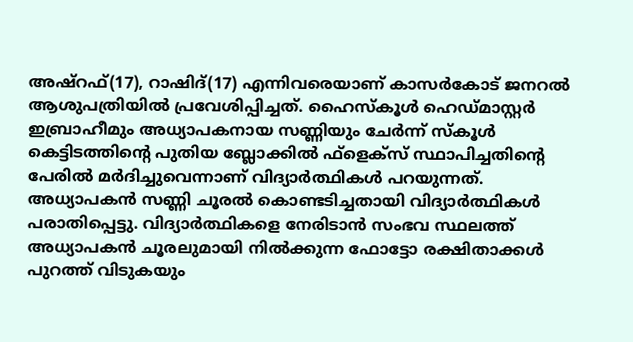അഷ്‌റഫ്(17), റാഷിദ്(17) എന്നിവരെയാണ് കാസര്‍കോട് ജനറല്‍ ആശുപത്രിയില്‍ പ്രവേശിപ്പിച്ചത്. ഹൈസ്‌കൂള്‍ ഹെഡ്മാസ്റ്റര്‍ ഇബ്രാഹീമും അധ്യാപകനായ സണ്ണിയും ചേര്‍ന്ന് സ്‌കൂള്‍ കെട്ടിടത്തിന്റെ പുതിയ ബ്ലോക്കില്‍ ഫ്‌ളെക്‌സ് സ്ഥാപിച്ചതിന്റെ പേരില്‍ മര്‍ദിച്ചുവെന്നാണ് വിദ്യാര്‍ത്ഥികള്‍ പറയുന്നത്. അധ്യാപകന്‍ സണ്ണി ചൂരല്‍ കൊണ്ടടിച്ചതായി വിദ്യാര്‍ത്ഥികള്‍ പരാതിപ്പെട്ടു. വിദ്യാര്‍ത്ഥികളെ നേരിടാന്‍ സംഭവ സ്ഥലത്ത് അധ്യാപകന്‍ ചൂരലുമായി നില്‍ക്കുന്ന ഫോട്ടോ രക്ഷിതാക്കള്‍ പുറത്ത് വിടുകയും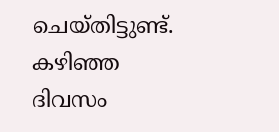ചെയ്തിട്ടുണ്ട്. കഴിഞ്ഞ ദിവസം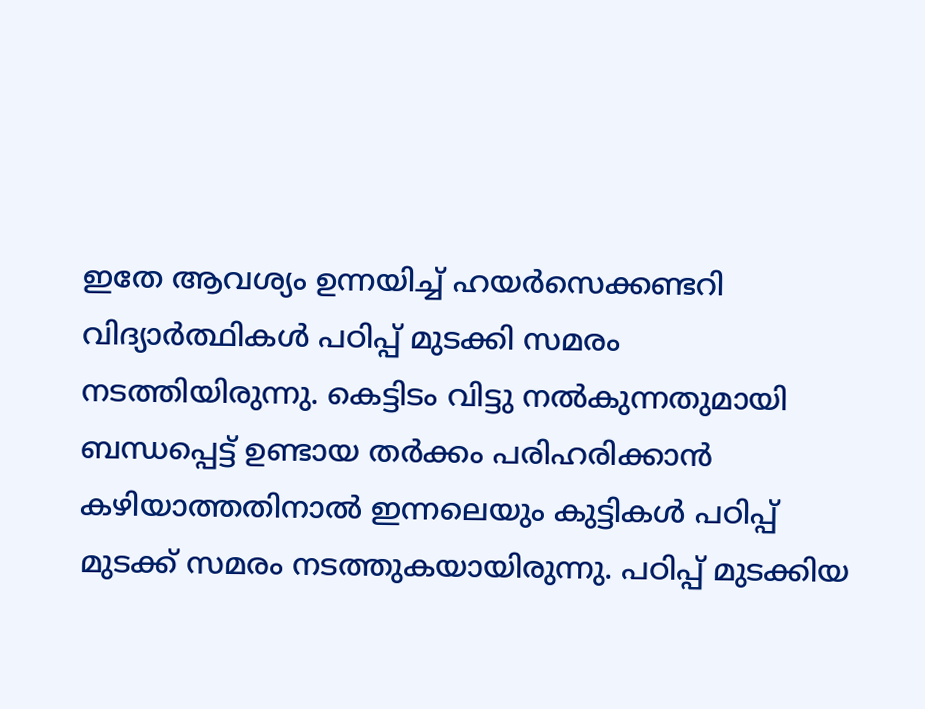ഇതേ ആവശ്യം ഉന്നയിച്ച് ഹയര്‍സെക്കണ്ടറി വിദ്യാര്‍ത്ഥികള്‍ പഠിപ്പ് മുടക്കി സമരം നടത്തിയിരുന്നു. കെട്ടിടം വിട്ടു നല്‍കുന്നതുമായി ബന്ധപ്പെട്ട് ഉണ്ടായ തര്‍ക്കം പരിഹരിക്കാന്‍ കഴിയാത്തതിനാല്‍ ഇന്നലെയും കുട്ടികള്‍ പഠിപ്പ് മുടക്ക് സമരം നടത്തുകയായിരുന്നു. പഠിപ്പ് മുടക്കിയ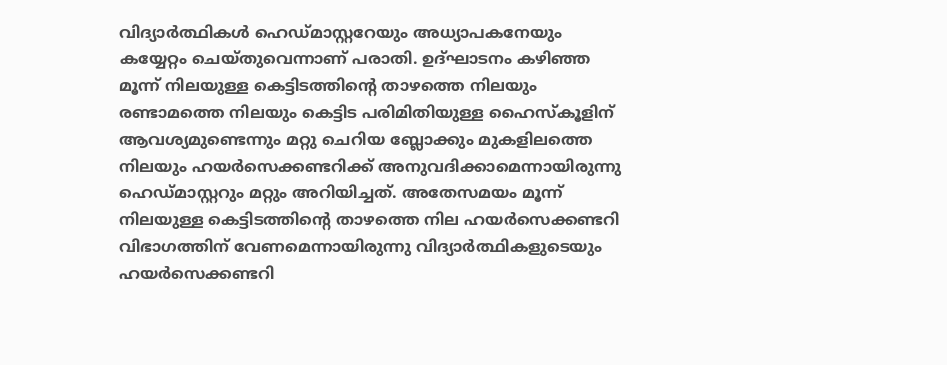വിദ്യാര്‍ത്ഥികള്‍ ഹെഡ്മാസ്റ്ററേയും അധ്യാപകനേയും കയ്യേറ്റം ചെയ്തുവെന്നാണ് പരാതി. ഉദ്ഘാടനം കഴിഞ്ഞ മൂന്ന് നിലയുള്ള കെട്ടിടത്തിന്റെ താഴത്തെ നിലയും രണ്ടാമത്തെ നിലയും കെട്ടിട പരിമിതിയുള്ള ഹൈസ്‌കൂളിന് ആവശ്യമുണ്ടെന്നും മറ്റു ചെറിയ ബ്ലോക്കും മുകളിലത്തെ നിലയും ഹയര്‍സെക്കണ്ടറിക്ക് അനുവദിക്കാമെന്നായിരുന്നു ഹെഡ്മാസ്റ്ററും മറ്റും അറിയിച്ചത്. അതേസമയം മൂന്ന് നിലയുള്ള കെട്ടിടത്തിന്റെ താഴത്തെ നില ഹയര്‍സെക്കണ്ടറി വിഭാഗത്തിന് വേണമെന്നായിരുന്നു വിദ്യാര്‍ത്ഥികളുടെയും ഹയര്‍സെക്കണ്ടറി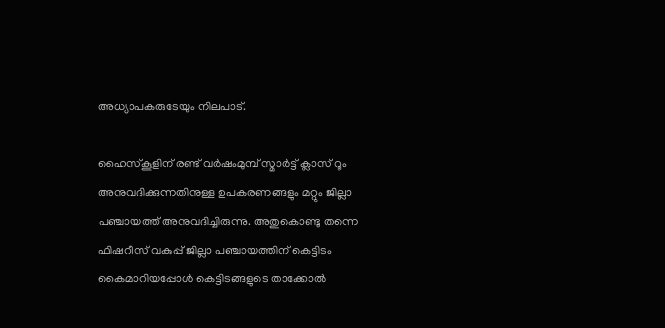അധ്യാപകരുടേയും നിലപാട്.

ഹൈസ്‌കൂളിന് രണ്ട് വര്‍ഷംമുമ്പ് സ്മാര്‍ട്ട് ക്ലാസ് റൂം അനുവദിക്കുന്നതിനുള്ള ഉപകരണങ്ങളും മറ്റും ജില്ലാ പഞ്ചായത്ത് അനുവദിച്ചിരുന്നു. അതുകൊണ്ടു തന്നെ ഫിഷറീസ് വകുപ്പ് ജില്ലാ പഞ്ചായത്തിന് കെട്ടിടം കൈമാറിയപ്പോള്‍ കെട്ടിടങ്ങളുടെ താക്കോല്‍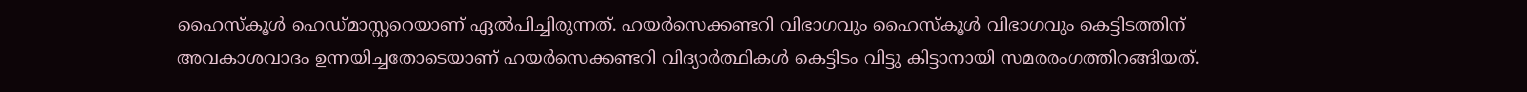ഹൈസ്‌കൂള്‍ ഹെഡ്മാസ്റ്ററെയാണ് ഏല്‍പിച്ചിരുന്നത്. ഹയര്‍സെക്കണ്ടറി വിഭാഗവും ഹൈസ്‌കൂള്‍ വിഭാഗവും കെട്ടിടത്തിന് അവകാശവാദം ഉന്നയിച്ചതോടെയാണ് ഹയര്‍സെക്കണ്ടറി വിദ്യാര്‍ത്ഥികള്‍ കെട്ടിടം വിട്ടു കിട്ടാനായി സമരരംഗത്തിറങ്ങിയത്.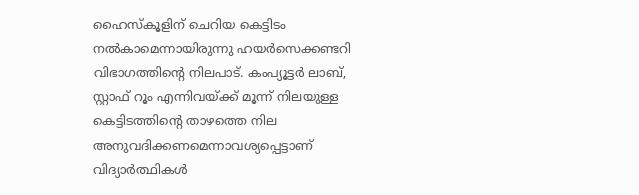ഹൈസ്‌കൂളിന് ചെറിയ കെട്ടിടം നല്‍കാമെന്നായിരുന്നു ഹയര്‍സെക്കണ്ടറി വിഭാഗത്തിന്റെ നിലപാട്. കംപ്യൂട്ടര്‍ ലാബ്, സ്റ്റാഫ് റൂം എന്നിവയ്‌ക്ക് മൂന്ന് നിലയുള്ള കെട്ടിടത്തിന്റെ താഴത്തെ നില അനുവദിക്കണമെന്നാവശ്യപ്പെട്ടാണ് വിദ്യാര്‍ത്ഥികള്‍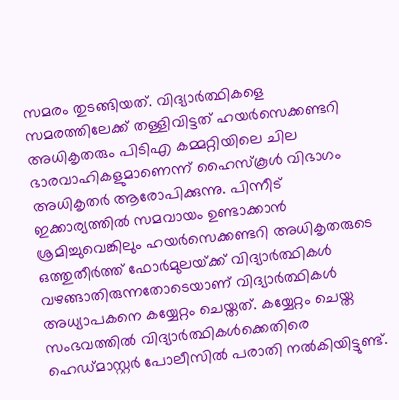സമരം തുടങ്ങിയത്. വിദ്യാര്‍ത്ഥികളെ സമരത്തിലേക്ക് തള്ളിവിട്ടത് ഹയര്‍സെക്കണ്ടറി അധികൃതരും പിടിഎ കമ്മറ്റിയിലെ ചില ഭാരവാഹികളുമാണെന്ന് ഹൈസ്‌കൂള്‍ വിഭാഗം അധികൃതര്‍ ആരോപിക്കുന്നു. പിന്നീട് ഇക്കാര്യത്തില്‍ സമവായം ഉണ്ടാക്കാന്‍ ശ്രമിച്ചുവെങ്കിലും ഹയര്‍സെക്കണ്ടറി അധികൃതരുടെ ഒത്തുതീര്‍ത്ത് ഫോര്‍മുലയ്‌ക്ക് വിദ്യാര്‍ത്ഥികള്‍ വഴങ്ങാതിരുന്നതോടെയാണ് വിദ്യാര്‍ത്ഥികള്‍ അധ്യാപകനെ കയ്യേറ്റം ചെയ്തത്. കയ്യേറ്റം ചെയ്ത സംഭവത്തില്‍ വിദ്യാര്‍ത്ഥികള്‍ക്കെതിരെ ഹെഡ്മാസ്റ്റര്‍ പോലീസില്‍ പരാതി നല്‍കിയിട്ടുണ്ട്.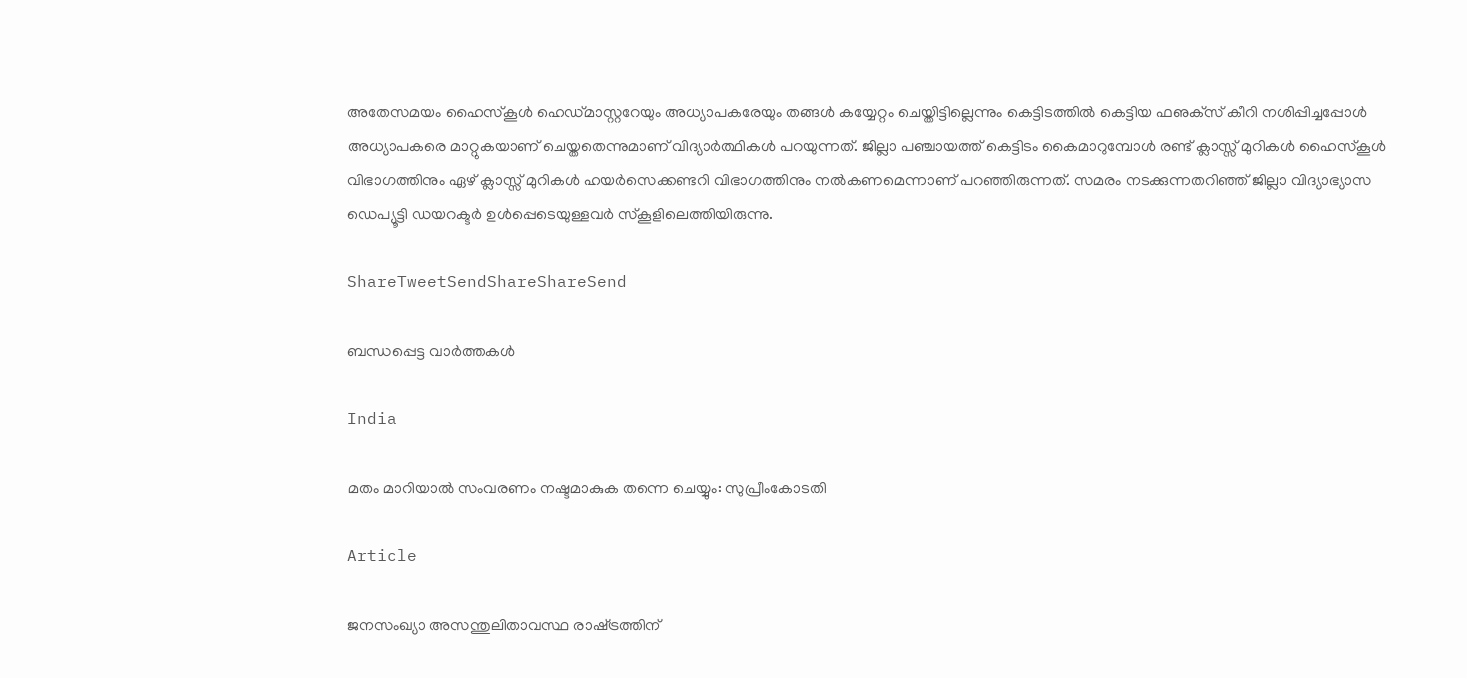അതേസമയം ഹൈസ്‌കൂള്‍ ഹെഡ്മാസ്റ്ററേയും അധ്യാപകരേയും തങ്ങള്‍ കയ്യേറ്റം ചെയ്തിട്ടില്ലെന്നും കെട്ടിടത്തില്‍ കെട്ടിയ ഫഌക്‌സ് കീറി നശിപ്പിച്ചപ്പോള്‍ അധ്യാപകരെ മാറ്റുകയാണ് ചെയ്തതെന്നുമാണ് വിദ്യാര്‍ത്ഥികള്‍ പറയുന്നത്. ജില്ലാ പഞ്ചായത്ത് കെട്ടിടം കൈമാറുമ്പോള്‍ രണ്ട് ക്ലാസ്സ് മുറികള്‍ ഹൈസ്‌കൂള്‍ വിഭാഗത്തിനും ഏഴ് ക്ലാസ്സ് മുറികള്‍ ഹയര്‍സെക്കണ്ടറി വിഭാഗത്തിനും നല്‍കണമെന്നാണ് പറഞ്ഞിരുന്നത്. സമരം നടക്കുന്നതറിഞ്ഞ് ജില്ലാ വിദ്യാഭ്യാസ ഡെപ്യൂട്ടി ഡയറക്ടര്‍ ഉള്‍പ്പെടെയുള്ളവര്‍ സ്‌കൂളിലെത്തിയിരുന്നു.

ShareTweetSendShareShareSend

ബന്ധപ്പെട്ട വാര്‍ത്തകള്‍

India

മതം മാറിയാല്‍ സംവരണം നഷ്ടമാകുക തന്നെ ചെയ്യും: സുപ്രീംകോടതി

Article

ജനസംഖ്യാ അസന്തുലിതാവസ്ഥ രാഷ്‌ട്രത്തിന്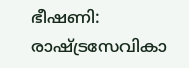ഭീഷണി: രാഷ്‌ട്രസേവികാ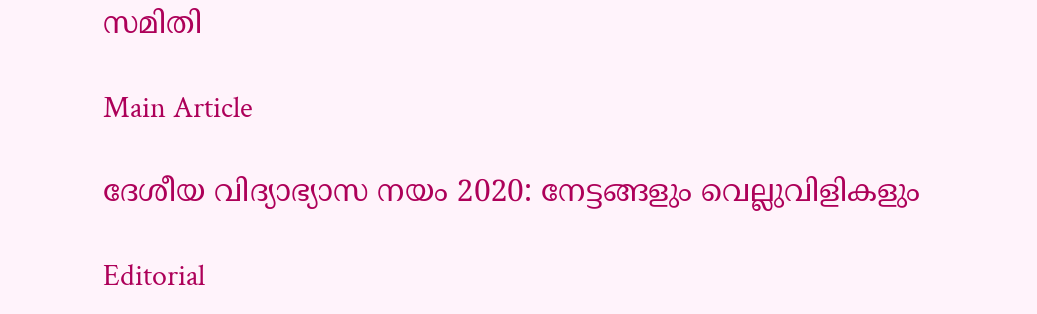സമിതി

Main Article

ദേശീയ വിദ്യാഭ്യാസ നയം 2020: നേട്ടങ്ങളും വെല്ലുവിളികളും

Editorial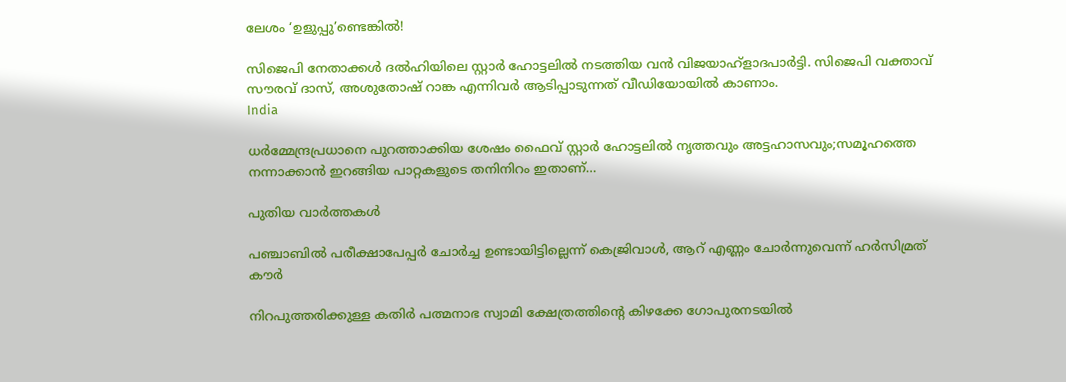ലേശം ‘ഉളുപ്പു’ണ്ടെങ്കില്‍!

സിജെപി നേതാക്കള്‍ ദല്‍ഹിയിലെ സ്റ്റാര്‍ ഹോട്ടലില്‍ നടത്തിയ വന്‍ വിജയാഹ്ളാദപാര്‍ട്ടി. സിജെപി വക്താവ് സൗരവ് ദാസ്, അശുതോഷ് റാങ്ക എന്നിവര്‍ ആടിപ്പാടുന്നത് വീഡിയോയില്‍ കാണാം.
India

ധര്‍മ്മേന്ദ്രപ്രധാനെ പുറത്താക്കിയ ശേഷം ഫൈവ് സ്റ്റാര്‍ ഹോട്ടലില്‍ നൃത്തവും അട്ടഹാസവും;സമൂഹത്തെ നന്നാക്കാന്‍ ഇറങ്ങിയ പാറ്റകളുടെ തനിനിറം ഇതാണ്…

പുതിയ വാര്‍ത്തകള്‍

പഞ്ചാബില്‍ പരീക്ഷാപേപ്പര്‍ ചോര്‍ച്ച ഉണ്ടായിട്ടില്ലെന്ന് കെജ്രിവാള്‍, ആറ് എണ്ണം ചോര്‍ന്നുവെന്ന് ഹര്‍സിമ്രത് കൗര്‍

നിറപുത്തരിക്കുള്ള കതിർ പത്മനാഭ സ്വാമി ക്ഷേത്രത്തിന്റെ കിഴക്കേ ഗോപുരനടയില്‍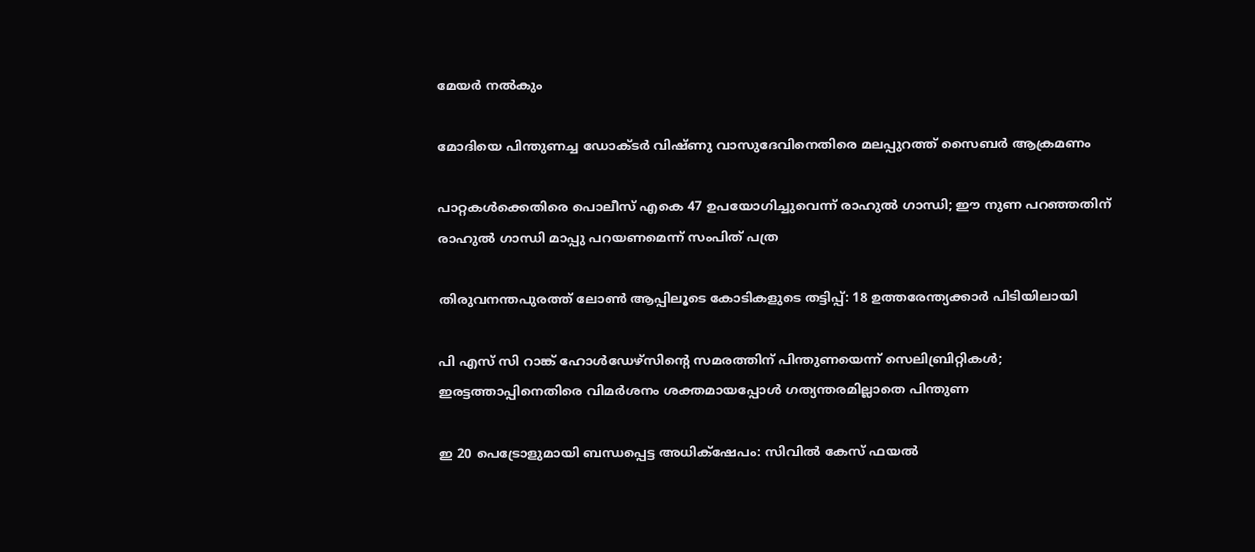മേയര്‍ നല്‍കും

മോദിയെ പിന്തുണച്ച ഡോക്ടര്‍ വിഷ്ണു വാസുദേവിനെതിരെ മലപ്പുറത്ത് സൈബര്‍ ആക്രമണം

പാറ്റകള്‍ക്കെതിരെ പൊലീസ് എകെ 47 ഉപയോഗിച്ചുവെന്ന് രാഹുല്‍ ഗാന്ധി; ഈ നുണ പറഞ്ഞതിന് രാഹുല്‍ ഗാന്ധി മാപ്പു പറയണമെന്ന് സംപിത് പത്ര

തിരുവനന്തപുരത്ത് ലോണ്‍ ആപ്പിലൂടെ കോടികളുടെ തട്ടിപ്പ്: 18 ഉത്തരേന്ത്യക്കാര്‍ പിടിയിലായി

പി എസ് സി റാങ്ക് ഹോള്‍ഡേഴ്‌സിന്റെ സമരത്തിന് പിന്തുണയെന്ന് സെലിബ്രിറ്റികള്‍; ഇരട്ടത്താപ്പിനെതിരെ വിമര്‍ശനം ശക്തമായപ്പോള്‍ ഗത്യന്തരമില്ലാതെ പിന്തുണ

ഇ 20 പെട്രോളുമായി ബന്ധപ്പെട്ട അധിക്‌ഷേപം: സിവില്‍ കേസ് ഫയല്‍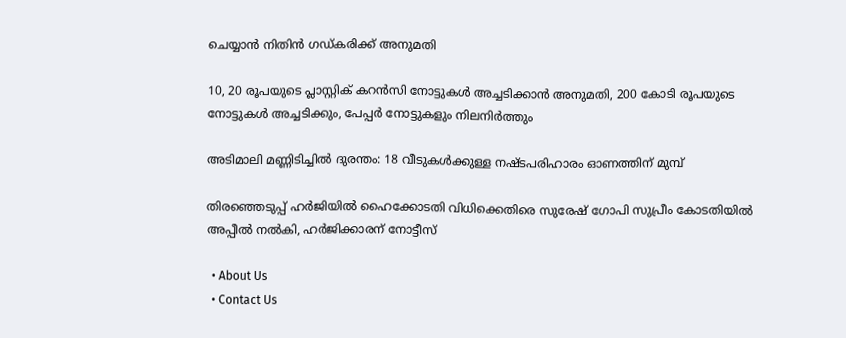ചെയ്യാന്‍ നിതിന്‍ ഗഡ്കരിക്ക് അനുമതി

10, 20 രൂപയുടെ പ്ലാസ്റ്റിക് കറന്‍സി നോട്ടുകള്‍ അച്ചടിക്കാന്‍ അനുമതി, 200 കോടി രൂപയുടെ നോട്ടുകള്‍ അച്ചടിക്കും, പേപ്പര്‍ നോട്ടുകളും നിലനിര്‍ത്തും

അടിമാലി മണ്ണിടിച്ചില്‍ ദുരന്തം: 18 വീടുകള്‍ക്കുള്ള നഷ്ടപരിഹാരം ഓണത്തിന് മുമ്പ്

തിരഞ്ഞെടുപ്പ് ഹര്‍ജിയില്‍ ഹൈക്കോടതി വിധിക്കെതിരെ സുരേഷ് ഗോപി സുപ്രീം കോടതിയില്‍ അപ്പീല്‍ നല്‍കി, ഹര്‍ജിക്കാരന് നോട്ടീസ്

  • About Us
  • Contact Us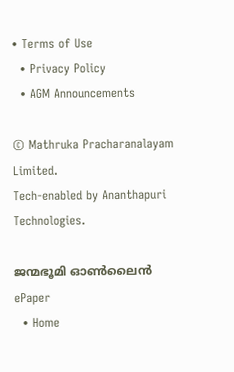• Terms of Use
  • Privacy Policy
  • AGM Announcements

© Mathruka Pracharanalayam Limited.
Tech-enabled by Ananthapuri Technologies.

ജന്മഭൂമി ഓണ്‍ലൈന്‍
ePaper
  • Home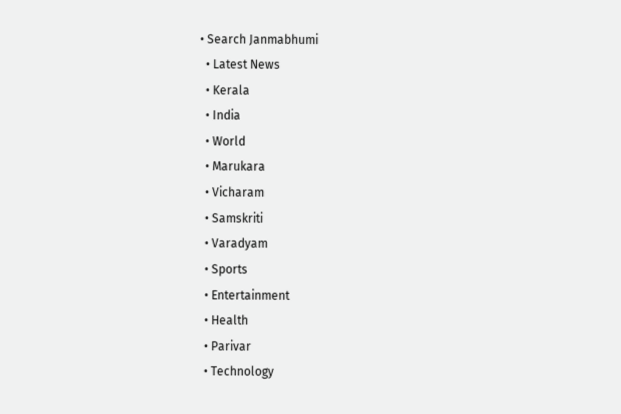• Search Janmabhumi
  • Latest News
  • Kerala
  • India
  • World
  • Marukara
  • Vicharam
  • Samskriti
  • Varadyam
  • Sports
  • Entertainment
  • Health
  • Parivar
  • Technology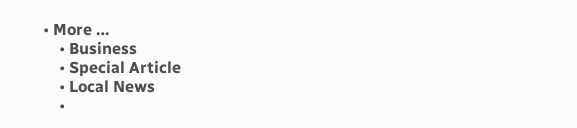• More …
    • Business
    • Special Article
    • Local News
    •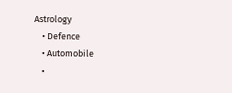Astrology
    • Defence
    • Automobile
    •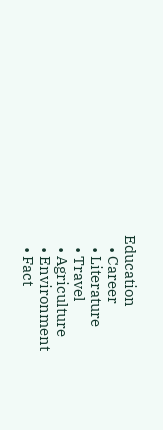Education
    • Career
    • Literature
    • Travel
    • Agriculture
    • Environment
    • Fact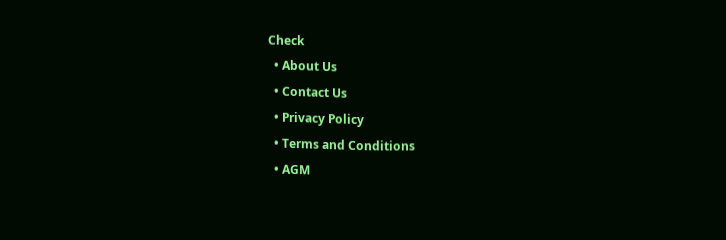Check
  • About Us
  • Contact Us
  • Privacy Policy
  • Terms and Conditions
  • AGM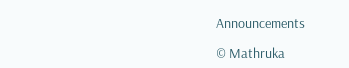Announcements

© Mathruka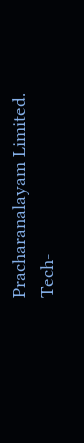Pracharanalayam Limited.
Tech-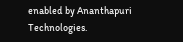enabled by Ananthapuri Technologies.